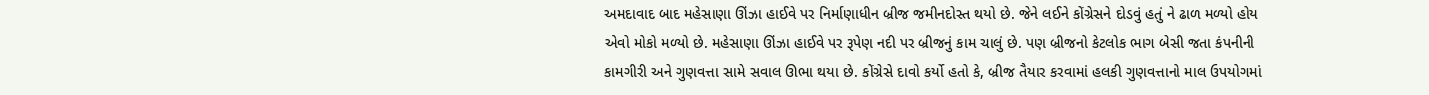અમદાવાદ બાદ મહેસાણા ઊંઝા હાઈવે પર નિર્માણાધીન બ્રીજ જમીનદોસ્ત થયો છે. જેને લઈને કોંગ્રેસને દોડવું હતું ને ઢાળ મળ્યો હોય એવો મોકો મળ્યો છે. મહેસાણા ઊંઝા હાઈવે પર રૂપેણ નદી પર બ્રીજનું કામ ચાલું છે. પણ બ્રીજનો કેટલોક ભાગ બેસી જતા કંપનીની કામગીરી અને ગુણવત્તા સામે સવાલ ઊભા થયા છે. કોંગ્રેસે દાવો કર્યો હતો કે, બ્રીજ તૈયાર કરવામાં હલકી ગુણવત્તાનો માલ ઉપયોગમાં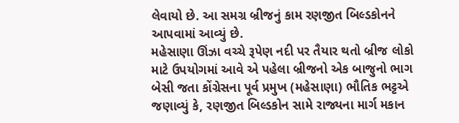લેવાયો છે. આ સમગ્ર બ્રીજનું કામ રણજીત બિલ્ડકોનને આપવામાં આવ્યું છે.
મહેસાણા ઊંઝા વચ્ચે રૂપેણ નદી પર તૈયાર થતો બ્રીજ લોકો માટે ઉપયોગમાં આવે એ પહેલા બ્રીજનો એક બાજુનો ભાગ બેસી જતા કોંગ્રેસના પૂર્વ પ્રમુખ (મહેસાણા) ભૌતિક ભટ્ટએ જણાવ્યું કે, રણજીત બિલ્ડકોન સામે રાજ્યના માર્ગ મકાન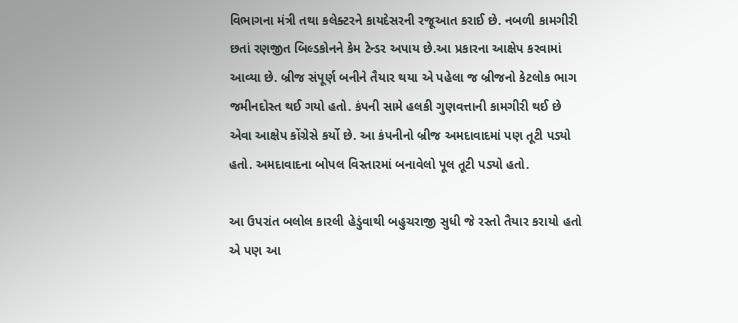વિભાગના મંત્રી તથા કલેક્ટરને કાયદેસરની રજૂઆત કરાઈ છે. નબળી કામગીરી છતાં રણજીત બિલ્ડકોનને કેમ ટેન્ડર અપાય છે.આ પ્રકારના આક્ષેપ કરવામાં આવ્યા છે. બ્રીજ સંપૂર્ણ બનીને તૈયાર થયા એ પહેલા જ બ્રીજનો કેટલોક ભાગ જમીનદોસ્ત થઈ ગયો હતો. કંપની સામે હલકી ગુણવત્તાની કામગીરી થઈ છે એવા આક્ષેપ કોંગ્રેસે કર્યો છે. આ કંપનીનો બ્રીજ અમદાવાદમાં પણ તૂટી પડ્યો હતો. અમદાવાદના બોપલ વિસ્તારમાં બનાવેલો પૂલ તૂટી પડ્યો હતો.

આ ઉપરાંત બલોલ કારલી હેડુંવાથી બહુચરાજી સુધી જે રસ્તો તૈયાર કરાયો હતો એ પણ આ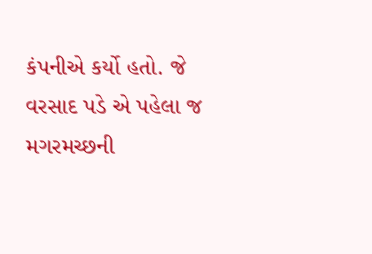કંપનીએ કર્યો હતો. જે વરસાદ પડે એ પહેલા જ મગરમચ્છની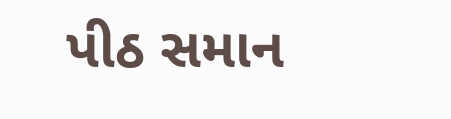પીઠ સમાન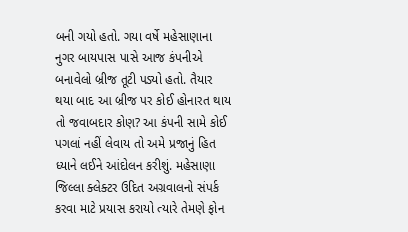બની ગયો હતો. ગયા વર્ષે મહેસાણાના નુગર બાયપાસ પાસે આજ કંપનીએ બનાવેલો બ્રીજ તૂટી પડ્યો હતો. તૈયાર થયા બાદ આ બ્રીજ પર કોઈ હોનારત થાય તો જવાબદાર કોણ? આ કંપની સામે કોઈ પગલાં નહીં લેવાય તો અમે પ્રજાનું હિત ધ્યાને લઈને આંદોલન કરીશું. મહેસાણા જિલ્લા ક્લેક્ટર ઉદિત અગ્રવાલનો સંપર્ક કરવા માટે પ્રયાસ કરાયો ત્યારે તેમણે ફોન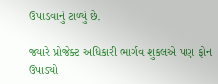ઉપાડવાનું ટાળ્યું છે.

જ્યારે પ્રોજેક્ટ અધિકારી ભાર્ગવ શુકલએ પણ ફોન ઉપાડ્યો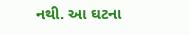નથી. આ ઘટના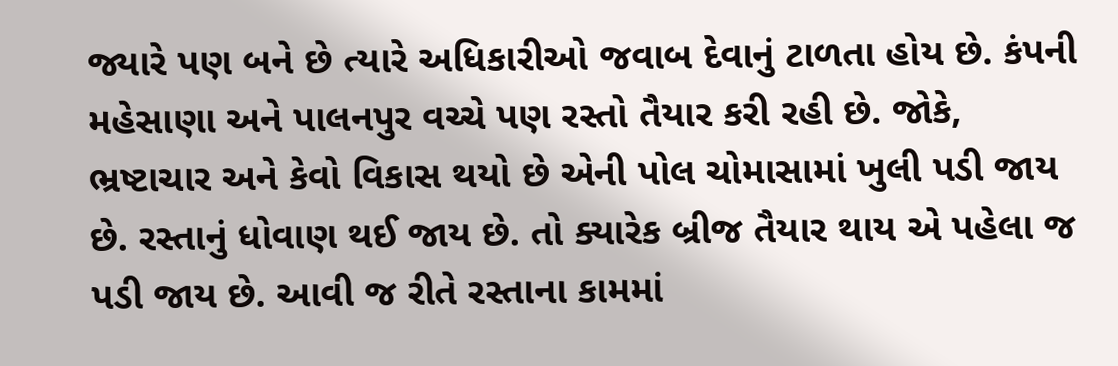જ્યારે પણ બને છે ત્યારે અધિકારીઓ જવાબ દેવાનું ટાળતા હોય છે. કંપની મહેસાણા અને પાલનપુર વચ્ચે પણ રસ્તો તૈયાર કરી રહી છે. જોકે, ભ્રષ્ટાચાર અને કેવો વિકાસ થયો છે એની પોલ ચોમાસામાં ખુલી પડી જાય છે. રસ્તાનું ધોવાણ થઈ જાય છે. તો ક્યારેક બ્રીજ તૈયાર થાય એ પહેલા જ પડી જાય છે. આવી જ રીતે રસ્તાના કામમાં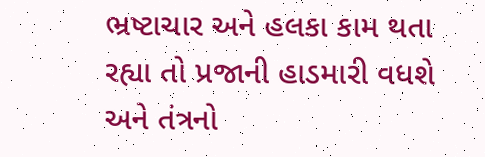ભ્રષ્ટાચાર અને હલકા કામ થતા રહ્યા તો પ્રજાની હાડમારી વધશે અને તંત્રનો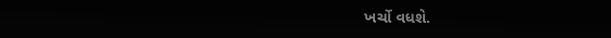ખર્ચો વધશે.